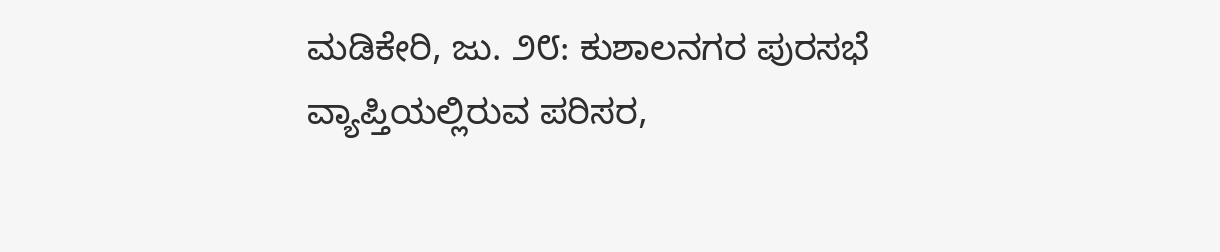ಮಡಿಕೇರಿ, ಜು. ೨೮: ಕುಶಾಲನಗರ ಪುರಸಭೆ ವ್ಯಾಪ್ತಿಯಲ್ಲಿರುವ ಪರಿಸರ,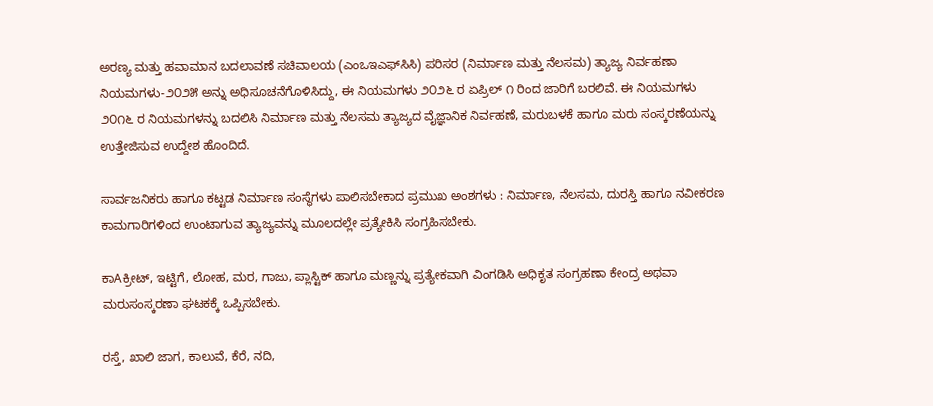ಅರಣ್ಯ ಮತ್ತು ಹವಾಮಾನ ಬದಲಾವಣೆ ಸಚಿವಾಲಯ (ಎಂಒಇಎಫ್‌ಸಿಸಿ) ಪರಿಸರ (ನಿರ್ಮಾಣ ಮತ್ತು ನೆಲಸಮ) ತ್ಯಾಜ್ಯ ನಿರ್ವಹಣಾ ನಿಯಮಗಳು-೨೦೨೫ ಅನ್ನು ಅಧಿಸೂಚನೆಗೊಳಿಸಿದ್ದು, ಈ ನಿಯಮಗಳು ೨೦೨೬ ರ ಏಪ್ರಿಲ್ ೧ ರಿಂದ ಜಾರಿಗೆ ಬರಲಿವೆ. ಈ ನಿಯಮಗಳು ೨೦೧೬ ರ ನಿಯಮಗಳನ್ನು ಬದಲಿಸಿ ನಿರ್ಮಾಣ ಮತ್ತು ನೆಲಸಮ ತ್ಯಾಜ್ಯದ ವೈಜ್ಞಾನಿಕ ನಿರ್ವಹಣೆ, ಮರುಬಳಕೆ ಹಾಗೂ ಮರು ಸಂಸ್ಕರಣೆಯನ್ನು ಉತ್ತೇಜಿಸುವ ಉದ್ದೇಶ ಹೊಂದಿದೆ.

ಸಾರ್ವಜನಿಕರು ಹಾಗೂ ಕಟ್ಟಡ ನಿರ್ಮಾಣ ಸಂಸ್ಥೆಗಳು ಪಾಲಿಸಬೇಕಾದ ಪ್ರಮುಖ ಅಂಶಗಳು : ನಿರ್ಮಾಣ, ನೆಲಸಮ, ದುರಸ್ತಿ ಹಾಗೂ ನವೀಕರಣ ಕಾಮಗಾರಿಗಳಿಂದ ಉಂಟಾಗುವ ತ್ಯಾಜ್ಯವನ್ನು ಮೂಲದಲ್ಲೇ ಪ್ರತ್ಯೇಕಿಸಿ ಸಂಗ್ರಹಿಸಬೇಕು.

ಕಾAಕ್ರೀಟ್, ಇಟ್ಟಿಗೆ, ಲೋಹ, ಮರ, ಗಾಜು, ಪ್ಲಾಸ್ಟಿಕ್ ಹಾಗೂ ಮಣ್ಣನ್ನು ಪ್ರತ್ಯೇಕವಾಗಿ ವಿಂಗಡಿಸಿ ಅಧಿಕೃತ ಸಂಗ್ರಹಣಾ ಕೇಂದ್ರ ಅಥವಾ ಮರುಸಂಸ್ಕರಣಾ ಘಟಕಕ್ಕೆ ಒಪ್ಪಿಸಬೇಕು.

ರಸ್ತೆ, ಖಾಲಿ ಜಾಗ, ಕಾಲುವೆ, ಕೆರೆ, ನದಿ,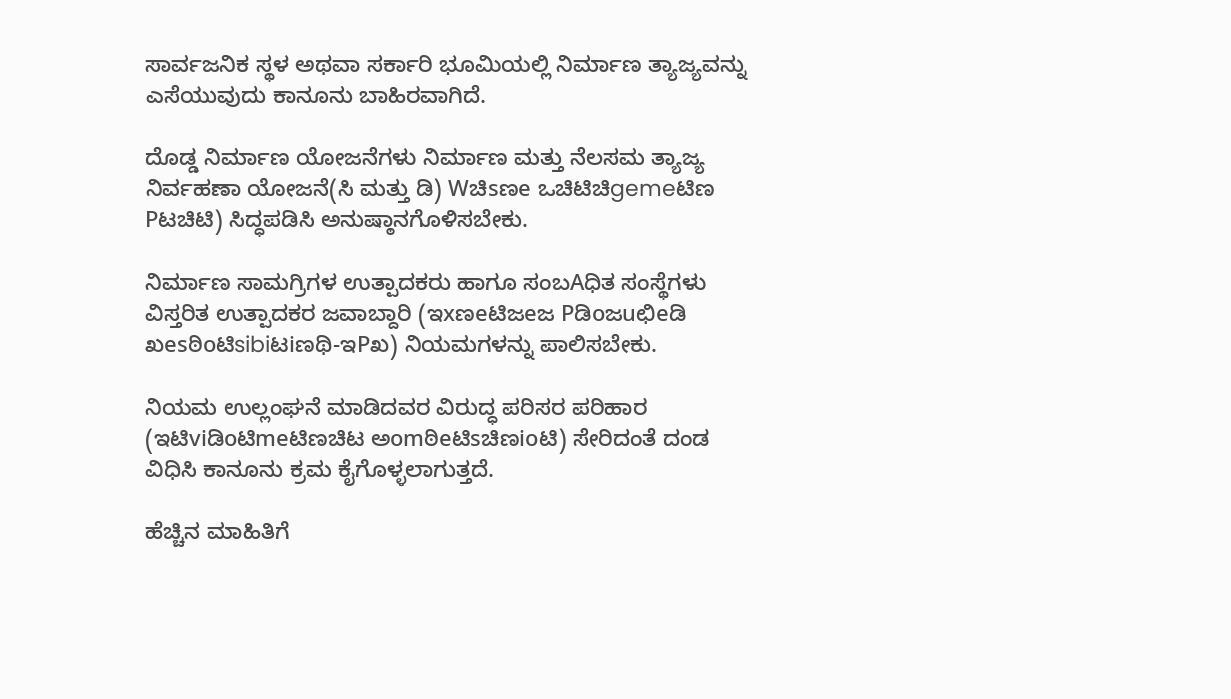ಸಾರ್ವಜನಿಕ ಸ್ಥಳ ಅಥವಾ ಸರ್ಕಾರಿ ಭೂಮಿಯಲ್ಲಿ ನಿರ್ಮಾಣ ತ್ಯಾಜ್ಯವನ್ನು ಎಸೆಯುವುದು ಕಾನೂನು ಬಾಹಿರವಾಗಿದೆ.

ದೊಡ್ಡ ನಿರ್ಮಾಣ ಯೋಜನೆಗಳು ನಿರ್ಮಾಣ ಮತ್ತು ನೆಲಸಮ ತ್ಯಾಜ್ಯ ನಿರ್ವಹಣಾ ಯೋಜನೆ(ಸಿ ಮತ್ತು ಡಿ) Wಚಿsಣe ಒಚಿಟಿಚಿgemeಟಿಣ Pಟಚಿಟಿ) ಸಿದ್ಧಪಡಿಸಿ ಅನುಷ್ಠಾನಗೊಳಿಸಬೇಕು.

ನಿರ್ಮಾಣ ಸಾಮಗ್ರಿಗಳ ಉತ್ಪಾದಕರು ಹಾಗೂ ಸಂಬAಧಿತ ಸಂಸ್ಥೆಗಳು ವಿಸ್ತರಿತ ಉತ್ಪಾದಕರ ಜವಾಬ್ದಾರಿ (ಇxಣeಟಿಜeಜ Pಡಿoಜuಛಿeಡಿ ಖesಠಿoಟಿsibiಟiಣಥಿ-ಇPಖ) ನಿಯಮಗಳನ್ನು ಪಾಲಿಸಬೇಕು.

ನಿಯಮ ಉಲ್ಲಂಘನೆ ಮಾಡಿದವರ ವಿರುದ್ಧ ಪರಿಸರ ಪರಿಹಾರ (ಇಟಿviಡಿoಟಿmeಟಿಣಚಿಟ ಅomಠಿeಟಿsಚಿಣioಟಿ) ಸೇರಿದಂತೆ ದಂಡ ವಿಧಿಸಿ ಕಾನೂನು ಕ್ರಮ ಕೈಗೊಳ್ಳಲಾಗುತ್ತದೆ.

ಹೆಚ್ಚಿನ ಮಾಹಿತಿಗೆ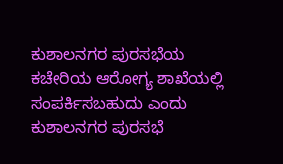ಕುಶಾಲನಗರ ಪುರಸಭೆಯ ಕಚೇರಿಯ ಆರೋಗ್ಯ ಶಾಖೆಯಲ್ಲಿ ಸಂಪರ್ಕಿಸಬಹುದು ಎಂದು ಕುಶಾಲನಗರ ಪುರಸಭೆ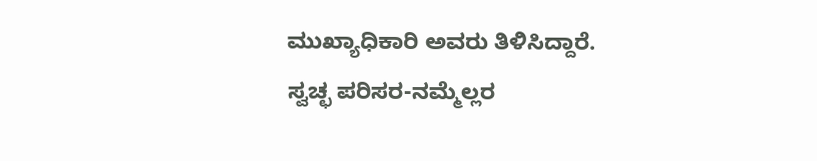ಮುಖ್ಯಾಧಿಕಾರಿ ಅವರು ತಿಳಿಸಿದ್ದಾರೆ. ಸ್ವಚ್ಛ ಪರಿಸರ-ನಮ್ಮೆಲ್ಲರ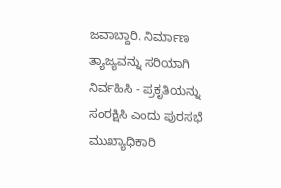ಜವಾಬ್ದಾರಿ. ನಿರ್ಮಾಣ ತ್ಯಾಜ್ಯವನ್ನು ಸರಿಯಾಗಿ ನಿರ್ವಹಿಸಿ - ಪ್ರಕೃತಿಯನ್ನು ಸಂರಕ್ಷಿಸಿ ಎಂದು ಪುರಸಭೆ ಮುಖ್ಯಾಧಿಕಾರಿ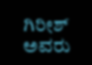ಗಿರೀಶ್ ಅವರು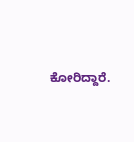ಕೋರಿದ್ದಾರೆ.